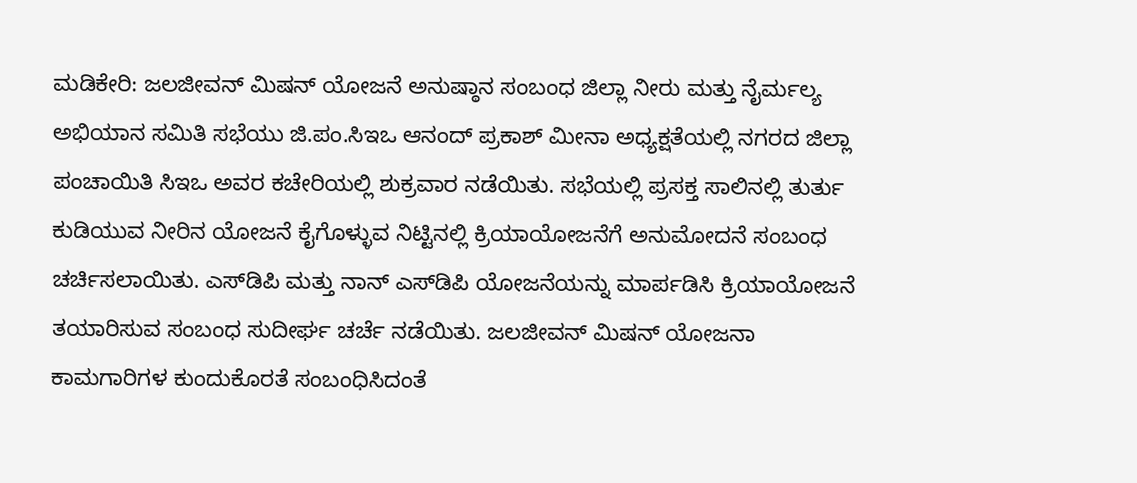ಮಡಿಕೇರಿ: ಜಲಜೀವನ್ ಮಿಷನ್ ಯೋಜನೆ ಅನುಷ್ಠಾನ ಸಂಬಂಧ ಜಿಲ್ಲಾ ನೀರು ಮತ್ತು ನೈರ್ಮಲ್ಯ ಅಭಿಯಾನ ಸಮಿತಿ ಸಭೆಯು ಜಿ.ಪಂ.ಸಿಇಒ ಆನಂದ್ ಪ್ರಕಾಶ್ ಮೀನಾ ಅಧ್ಯಕ್ಷತೆಯಲ್ಲಿ ನಗರದ ಜಿಲ್ಲಾ ಪಂಚಾಯಿತಿ ಸಿಇಒ ಅವರ ಕಚೇರಿಯಲ್ಲಿ ಶುಕ್ರವಾರ ನಡೆಯಿತು. ಸಭೆಯಲ್ಲಿ ಪ್ರಸಕ್ತ ಸಾಲಿನಲ್ಲಿ ತುರ್ತು ಕುಡಿಯುವ ನೀರಿನ ಯೋಜನೆ ಕೈಗೊಳ್ಳುವ ನಿಟ್ಟಿನಲ್ಲಿ ಕ್ರಿಯಾಯೋಜನೆಗೆ ಅನುಮೋದನೆ ಸಂಬಂಧ ಚರ್ಚಿಸಲಾಯಿತು. ಎಸ್‍ಡಿಪಿ ಮತ್ತು ನಾನ್ ಎಸ್‍ಡಿಪಿ ಯೋಜನೆಯನ್ನು ಮಾರ್ಪಡಿಸಿ ಕ್ರಿಯಾಯೋಜನೆ ತಯಾರಿಸುವ ಸಂಬಂಧ ಸುದೀರ್ಘ ಚರ್ಚೆ ನಡೆಯಿತು. ಜಲಜೀವನ್ ಮಿಷನ್ ಯೋಜನಾ ಕಾಮಗಾರಿಗಳ ಕುಂದುಕೊರತೆ ಸಂಬಂಧಿಸಿದಂತೆ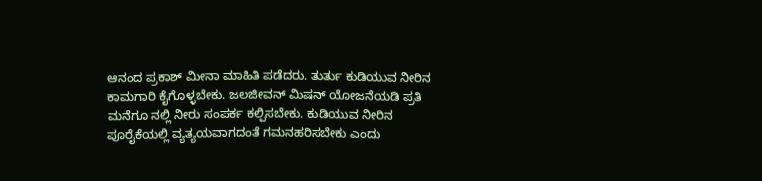ಆನಂದ ಪ್ರಕಾಶ್ ಮೀನಾ ಮಾಹಿತಿ ಪಡೆದರು. ತುರ್ತು ಕುಡಿಯುವ ನೀರಿನ ಕಾಮಗಾರಿ ಕೈಗೊಳ್ಳಬೇಕು. ಜಲಜೀವನ್ ಮಿಷನ್ ಯೋಜನೆಯಡಿ ಪ್ರತಿ ಮನೆಗೂ ನಲ್ಲಿ ನೀರು ಸಂಪರ್ಕ ಕಲ್ಪಿಸಬೇಕು. ಕುಡಿಯುವ ನೀರಿನ ಪೂರೈಕೆಯಲ್ಲಿ ವ್ಯತ್ಯಯವಾಗದಂತೆ ಗಮನಹರಿಸಬೇಕು ಎಂದು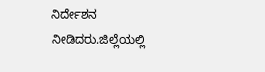ನಿರ್ದೇಶನ ನೀಡಿದರು.ಜಿಲ್ಲೆಯಲ್ಲಿ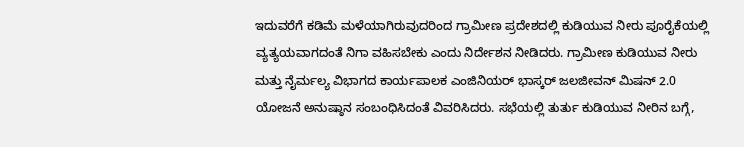ಇದುವರೆಗೆ ಕಡಿಮೆ ಮಳೆಯಾಗಿರುವುದರಿಂದ ಗ್ರಾಮೀಣ ಪ್ರದೇಶದಲ್ಲಿ ಕುಡಿಯುವ ನೀರು ಪೂರೈಕೆಯಲ್ಲಿ ವ್ಯತ್ಯಯವಾಗದಂತೆ ನಿಗಾ ವಹಿಸಬೇಕು ಎಂದು ನಿರ್ದೇಶನ ನೀಡಿದರು. ಗ್ರಾಮೀಣ ಕುಡಿಯುವ ನೀರು ಮತ್ತು ನೈರ್ಮಲ್ಯ ವಿಭಾಗದ ಕಾರ್ಯಪಾಲಕ ಎಂಜಿನಿಯರ್ ಭಾಸ್ಕರ್ ಜಲಜೀವನ್ ಮಿಷನ್ 2.0 ಯೋಜನೆ ಅನುಷ್ಠಾನ ಸಂಬಂಧಿಸಿದಂತೆ ವಿವರಿಸಿದರು. ಸಭೆಯಲ್ಲಿ ತುರ್ತು ಕುಡಿಯುವ ನೀರಿನ ಬಗ್ಗೆ,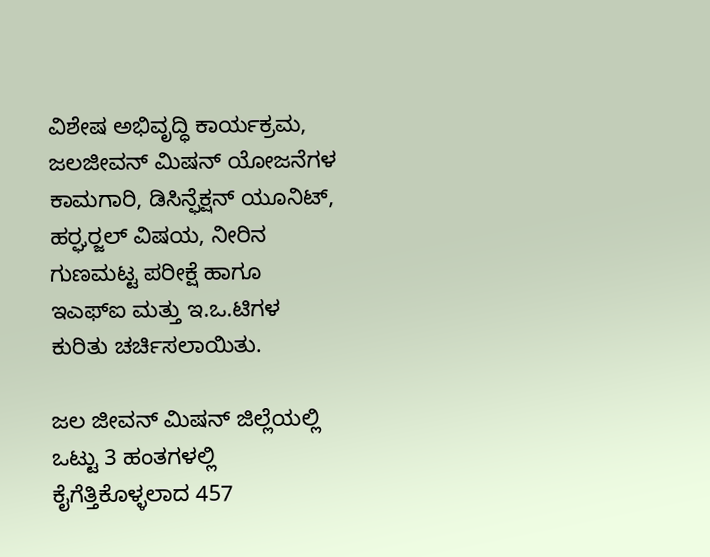ವಿಶೇಷ ಅಭಿವೃದ್ಧಿ ಕಾರ್ಯಕ್ರಮ, ಜಲಜೀವನ್ ಮಿಷನ್ ಯೋಜನೆಗಳ ಕಾಮಗಾರಿ, ಡಿಸಿನ್ಫೆಕ್ಷನ್ ಯೂನಿಟ್, ಹರ್‍ಘರ್‍ಜಲ್ ವಿಷಯ, ನೀರಿನ ಗುಣಮಟ್ಟ ಪರೀಕ್ಷೆ ಹಾಗೂ ಇಎಫ್‍ಐ ಮತ್ತು ಇ.ಒ.ಟಿಗಳ ಕುರಿತು ಚರ್ಚಿಸಲಾಯಿತು.

ಜಲ ಜೀವನ್ ಮಿಷನ್ ಜಿಲ್ಲೆಯಲ್ಲಿ ಒಟ್ಟು 3 ಹಂತಗಳಲ್ಲಿ ಕೈಗೆತ್ತಿಕೊಳ್ಳಲಾದ 457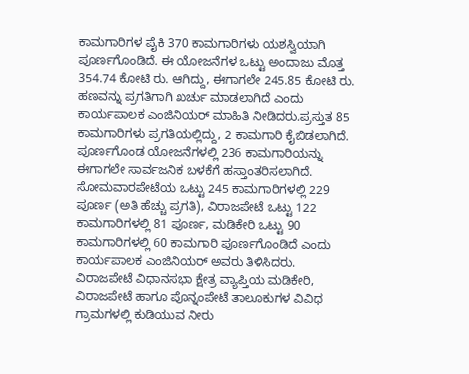ಕಾಮಗಾರಿಗಳ ಪೈಕಿ 370 ಕಾಮಗಾರಿಗಳು ಯಶಸ್ವಿಯಾಗಿ ಪೂರ್ಣಗೊಂಡಿದೆ. ಈ ಯೋಜನೆಗಳ ಒಟ್ಟು ಅಂದಾಜು ಮೊತ್ತ 354.74 ಕೋಟಿ ರು. ಆಗಿದ್ದು, ಈಗಾಗಲೇ 245.85 ಕೋಟಿ ರು. ಹಣವನ್ನು ಪ್ರಗತಿಗಾಗಿ ಖರ್ಚು ಮಾಡಲಾಗಿದೆ ಎಂದು ಕಾರ್ಯಪಾಲಕ ಎಂಜಿನಿಯರ್ ಮಾಹಿತಿ ನೀಡಿದರು.ಪ್ರಸ್ತುತ 85 ಕಾಮಗಾರಿಗಳು ಪ್ರಗತಿಯಲ್ಲಿದ್ದು, 2 ಕಾಮಗಾರಿ ಕೈಬಿಡಲಾಗಿದೆ. ಪೂರ್ಣಗೊಂಡ ಯೋಜನೆಗಳಲ್ಲಿ 236 ಕಾಮಗಾರಿಯನ್ನು ಈಗಾಗಲೇ ಸಾರ್ವಜನಿಕ ಬಳಕೆಗೆ ಹಸ್ತಾಂತರಿಸಲಾಗಿದೆ. ಸೋಮವಾರಪೇಟೆಯ ಒಟ್ಟು 245 ಕಾಮಗಾರಿಗಳಲ್ಲಿ 229 ಪೂರ್ಣ (ಅತಿ ಹೆಚ್ಚು ಪ್ರಗತಿ), ವಿರಾಜಪೇಟೆ ಒಟ್ಟು 122 ಕಾಮಗಾರಿಗಳಲ್ಲಿ 81 ಪೂರ್ಣ, ಮಡಿಕೇರಿ ಒಟ್ಟು 90 ಕಾಮಗಾರಿಗಳಲ್ಲಿ 60 ಕಾಮಗಾರಿ ಪೂರ್ಣಗೊಂಡಿದೆ ಎಂದು ಕಾರ್ಯಪಾಲಕ ಎಂಜಿನಿಯರ್ ಅವರು ತಿಳಿಸಿದರು. ವಿರಾಜಪೇಟೆ ವಿಧಾನಸಭಾ ಕ್ಷೇತ್ರ ವ್ಯಾಪ್ತಿಯ ಮಡಿಕೇರಿ, ವಿರಾಜಪೇಟೆ ಹಾಗೂ ಪೊನ್ನಂಪೇಟೆ ತಾಲೂಕುಗಳ ವಿವಿಧ ಗ್ರಾಮಗಳಲ್ಲಿ ಕುಡಿಯುವ ನೀರು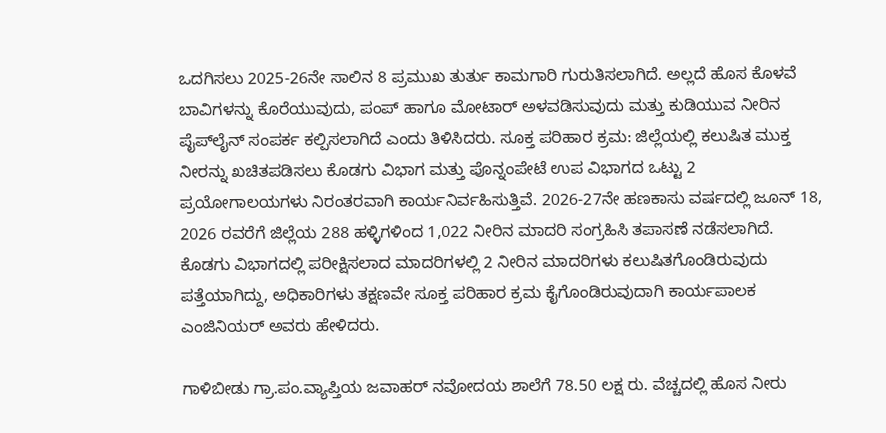ಒದಗಿಸಲು 2025-26ನೇ ಸಾಲಿನ 8 ಪ್ರಮುಖ ತುರ್ತು ಕಾಮಗಾರಿ ಗುರುತಿಸಲಾಗಿದೆ. ಅಲ್ಲದೆ ಹೊಸ ಕೊಳವೆ ಬಾವಿಗಳನ್ನು ಕೊರೆಯುವುದು, ಪಂಪ್ ಹಾಗೂ ಮೋಟಾರ್ ಅಳವಡಿಸುವುದು ಮತ್ತು ಕುಡಿಯುವ ನೀರಿನ ಪೈಪ್‍ಲೈನ್ ಸಂಪರ್ಕ ಕಲ್ಪಿಸಲಾಗಿದೆ ಎಂದು ತಿಳಿಸಿದರು. ಸೂಕ್ತ ಪರಿಹಾರ ಕ್ರಮ: ಜಿಲ್ಲೆಯಲ್ಲಿ ಕಲುಷಿತ ಮುಕ್ತ ನೀರನ್ನು ಖಚಿತಪಡಿಸಲು ಕೊಡಗು ವಿಭಾಗ ಮತ್ತು ಪೊನ್ನಂಪೇಟೆ ಉಪ ವಿಭಾಗದ ಒಟ್ಟು 2 ಪ್ರಯೋಗಾಲಯಗಳು ನಿರಂತರವಾಗಿ ಕಾರ್ಯನಿರ್ವಹಿಸುತ್ತಿವೆ. 2026-27ನೇ ಹಣಕಾಸು ವರ್ಷದಲ್ಲಿ ಜೂನ್ 18, 2026 ರವರೆಗೆ ಜಿಲ್ಲೆಯ 288 ಹಳ್ಳಿಗಳಿಂದ 1,022 ನೀರಿನ ಮಾದರಿ ಸಂಗ್ರಹಿಸಿ ತಪಾಸಣೆ ನಡೆಸಲಾಗಿದೆ. ಕೊಡಗು ವಿಭಾಗದಲ್ಲಿ ಪರೀಕ್ಷಿಸಲಾದ ಮಾದರಿಗಳಲ್ಲಿ 2 ನೀರಿನ ಮಾದರಿಗಳು ಕಲುಷಿತಗೊಂಡಿರುವುದು ಪತ್ತೆಯಾಗಿದ್ದು, ಅಧಿಕಾರಿಗಳು ತಕ್ಷಣವೇ ಸೂಕ್ತ ಪರಿಹಾರ ಕ್ರಮ ಕೈಗೊಂಡಿರುವುದಾಗಿ ಕಾರ್ಯಪಾಲಕ ಎಂಜಿನಿಯರ್ ಅವರು ಹೇಳಿದರು.

ಗಾಳಿಬೀಡು ಗ್ರಾ.ಪಂ.ವ್ಯಾಪ್ತಿಯ ಜವಾಹರ್ ನವೋದಯ ಶಾಲೆಗೆ 78.50 ಲಕ್ಷ ರು. ವೆಚ್ಚದಲ್ಲಿ ಹೊಸ ನೀರು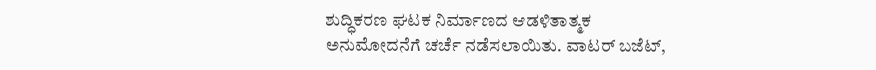ಶುದ್ಧಿಕರಣ ಘಟಕ ನಿರ್ಮಾಣದ ಆಡಳಿತಾತ್ಮಕ ಅನುಮೋದನೆಗೆ ಚರ್ಚೆ ನಡೆಸಲಾಯಿತು. ವಾಟರ್ ಬಜೆಟ್,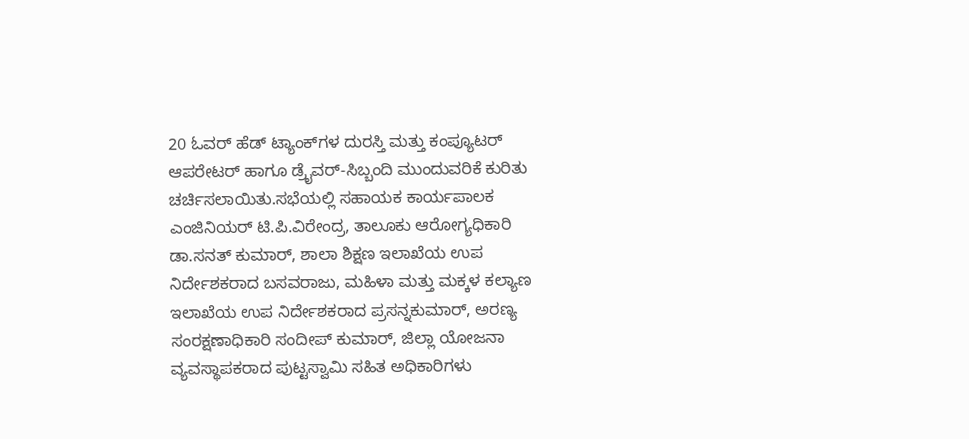20 ಓವರ್ ಹೆಡ್ ಟ್ಯಾಂಕ್‍ಗಳ ದುರಸ್ತಿ ಮತ್ತು ಕಂಪ್ಯೂಟರ್ ಆಪರೇಟರ್ ಹಾಗೂ ಡ್ರೈವರ್-ಸಿಬ್ಬಂದಿ ಮುಂದುವರಿಕೆ ಕುರಿತು ಚರ್ಚಿಸಲಾಯಿತು.ಸಭೆಯಲ್ಲಿ ಸಹಾಯಕ ಕಾರ್ಯಪಾಲಕ ಎಂಜಿನಿಯರ್ ಟಿ.ಪಿ.ವಿರೇಂದ್ರ, ತಾಲೂಕು ಆರೋಗ್ಯಧಿಕಾರಿ ಡಾ.ಸನತ್ ಕುಮಾರ್, ಶಾಲಾ ಶಿಕ್ಷಣ ಇಲಾಖೆಯ ಉಪ ನಿರ್ದೇಶಕರಾದ ಬಸವರಾಜು, ಮಹಿಳಾ ಮತ್ತು ಮಕ್ಕಳ ಕಲ್ಯಾಣ ಇಲಾಖೆಯ ಉಪ ನಿರ್ದೇಶಕರಾದ ಪ್ರಸನ್ನಕುಮಾರ್, ಅರಣ್ಯ ಸಂರಕ್ಷಣಾಧಿಕಾರಿ ಸಂದೀಪ್ ಕುಮಾರ್, ಜಿಲ್ಲಾ ಯೋಜನಾ ವ್ಯವಸ್ಥಾಪಕರಾದ ಪುಟ್ಟಸ್ವಾಮಿ ಸಹಿತ ಅಧಿಕಾರಿಗಳು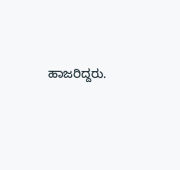ಹಾಜರಿದ್ದರು.